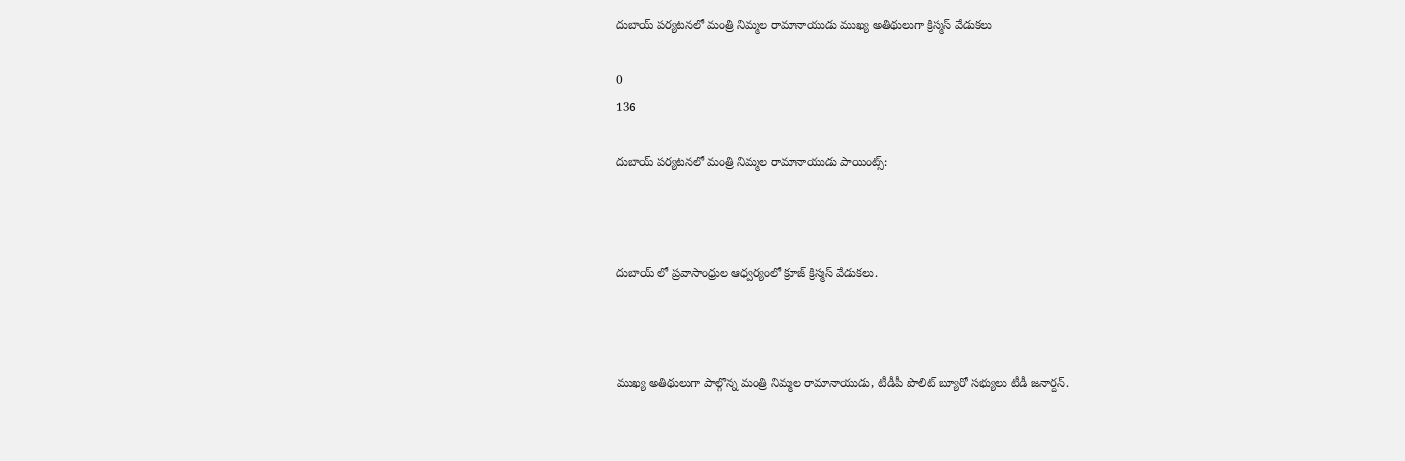దుబాయ్ పర్యటనలో మంత్రి నిమ్మల రామానాయుడు ముఖ్య అతిథులుగా క్రిస్మస్ వేడుకలు

0
136

దుబాయ్ పర్యటనలో మంత్రి నిమ్మల రామానాయుడు పాయింట్స్:



దుబాయ్ లో ప్రవాసాంధ్రుల ఆధ్వర్యంలో క్రూజ్ క్రిస్మస్ వేడుకలు.



ముఖ్య అతిథులుగా పాల్గొన్న మంత్రి నిమ్మల రామానాయుడు, టీడీపీ పొలిట్ బ్యూరో సభ్యులు టీడీ జనార్దన్.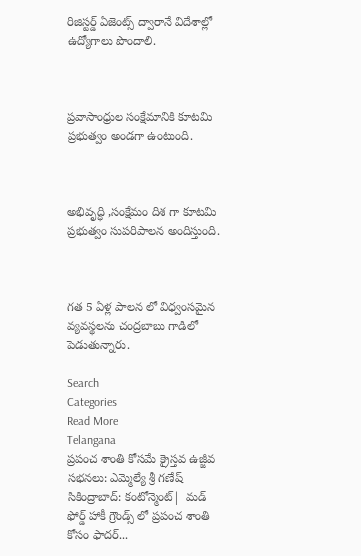రిజిస్టర్డ్ ఏజెంట్స్ ద్వారానే విదేశాల్లో ఉద్యోగాలు పొందాలి.



ప్రవాసాంధ్రుల సంక్షేమానికి కూటమి ప్రభుత్వం అండగా ఉంటుంది.



అభివృద్ధి ,సంక్షేమం దిశ గా కూటమి ప్రభుత్వం సుపరిపాలన అందిస్తుంది.



గత 5 ఏళ్ల పాలన లో విధ్వంసమైన వ్యవస్థలను చంద్రబాబు గాడిలో పెడుతున్నారు.

Search
Categories
Read More
Telangana
ప్రపంచ శాంతి కోసమే క్రైస్తవ ఉజ్జీవ సభనలు: ఎమ్మెల్యే శ్రీ గణేష్
సికింద్రాబాద్: కంటోన్మెంట్|  మడ్ ఫోర్డ్ హాకీ గ్రౌండ్స్ లో ప్రపంచ శాంతి కోసం ఫాదర్...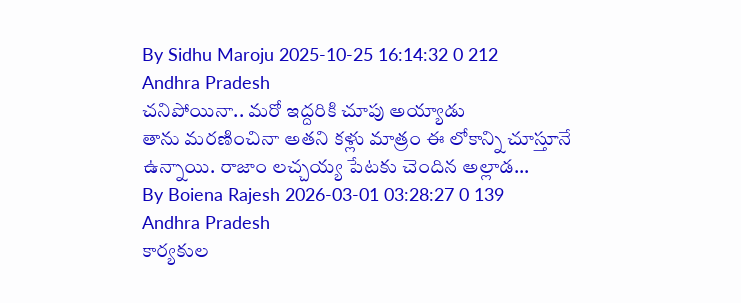By Sidhu Maroju 2025-10-25 16:14:32 0 212
Andhra Pradesh
చనిపోయినా.. మరో ఇద్దరికి చూపు అయ్యాడు
తాను మరణించినా అతని కళ్లు మాత్రం ఈ లోకాన్ని చూస్తూనే ఉన్నాయి. రాజాం లచ్చయ్య పేటకు చెందిన అల్లాడ...
By Boiena Rajesh 2026-03-01 03:28:27 0 139
Andhra Pradesh
కార్యకుల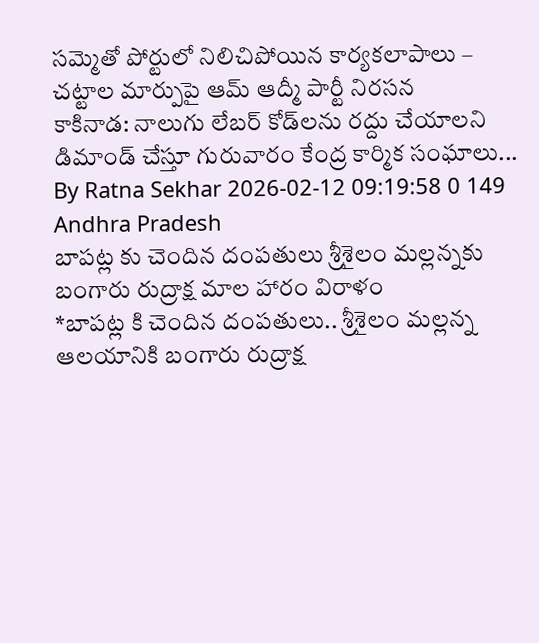సమ్మెతో పోర్టులో నిలిచిపోయిన కార్యకలాపాలు – చట్టాల మార్పుపై ఆమ్ ఆద్మీ పార్టీ నిరసన
కాకినాడ: నాలుగు లేబర్ కోడ్‌లను రద్దు చేయాలని డిమాండ్ చేస్తూ గురువారం కేంద్ర కార్మిక సంఘాలు...
By Ratna Sekhar 2026-02-12 09:19:58 0 149
Andhra Pradesh
బాపట్ల కు చెందిన దంపతులు శ్రీశైలం మల్లన్నకు బంగారు రుద్రాక్ష మాల హారం విరాళం
*బాపట్ల కి చెందిన దంపతులు.. శ్రీశైలం మల్లన్న ఆలయానికి బంగారు రుద్రాక్ష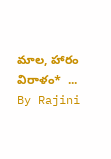మాల, హారం విరాళం*  ...
By Rajini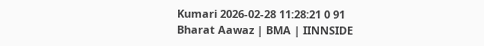Kumari 2026-02-28 11:28:21 0 91
Bharat Aawaz | BMA | IINNSIDE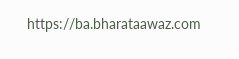https://ba.bharataawaz.com